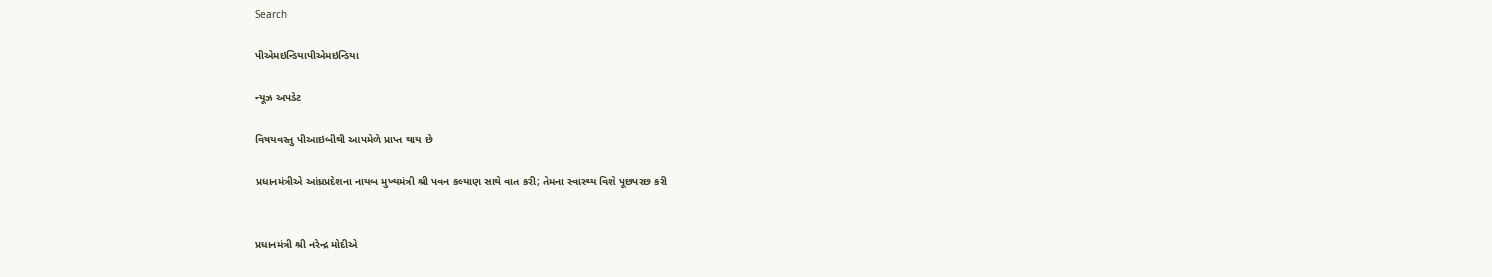Search

પીએમઇન્ડિયાપીએમઇન્ડિયા

ન્યૂઝ અપડેટ

વિષયવસ્તુ પીઆઇબીથી આપમેળે પ્રાપ્ત થાય છે

પ્રધાનમંત્રીએ આંધ્રપ્રદેશના નાયબ મુખ્યમંત્રી શ્રી પવન કલ્યાણ સાથે વાત કરી; તેમના સ્વાસ્થ્ય વિશે પૂછપરછ કરી


પ્રધાનમંત્રી શ્રી નરેન્દ્ર મોદીએ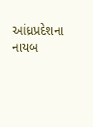આંધ્રપ્રદેશના નાયબ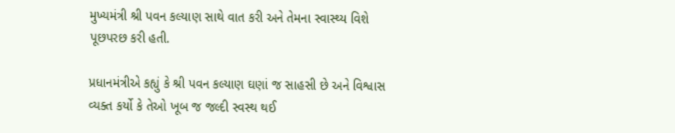મુખ્યમંત્રી શ્રી પવન કલ્યાણ સાથે વાત કરી અને તેમના સ્વાસ્થ્ય વિશે પૂછપરછ કરી હતી.

પ્રધાનમંત્રીએ કહ્યું કે શ્રી પવન કલ્યાણ ઘણાં જ સાહસી છે અને વિશ્વાસ વ્યક્ત કર્યો કે તેઓ ખૂબ જ જલ્દી સ્વસ્થ થઈ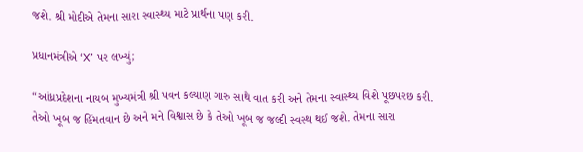જશે. શ્રી મોદીએ તેમના સારા સ્વાસ્થ્ય માટે પ્રાર્થના પણ કરી.

પ્રધાનમંત્રીએ ‘X’ પર લખ્યું;

“આંધ્રપ્રદેશના નાયબ મુખ્યમંત્રી શ્રી પવન કલ્યાણ ગારુ સાથે વાત કરી અને તેમના સ્વાસ્થ્ય વિશે પૂછપરછ કરી. તેઓ ખૂબ જ હિંમતવાન છે અને મને વિશ્વાસ છે કે તેઓ ખૂબ જ જલ્દી સ્વસ્થ થઈ જશે. તેમના સારા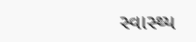સ્વાસ્થ્ય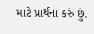માટે પ્રાર્થના કરું છું.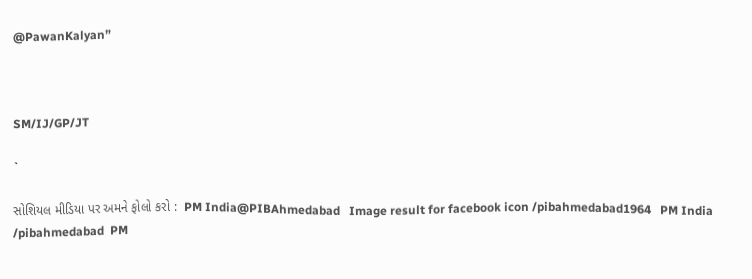@PawanKalyan”



SM/IJ/GP/JT

`

સોશિયલ મીડિયા પર અમને ફોલો કરો :  PM India@PIBAhmedabad   Image result for facebook icon /pibahmedabad1964   PM India /pibahmedabad  PM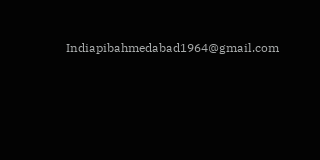Indiapibahmedabad1964@gmail.com